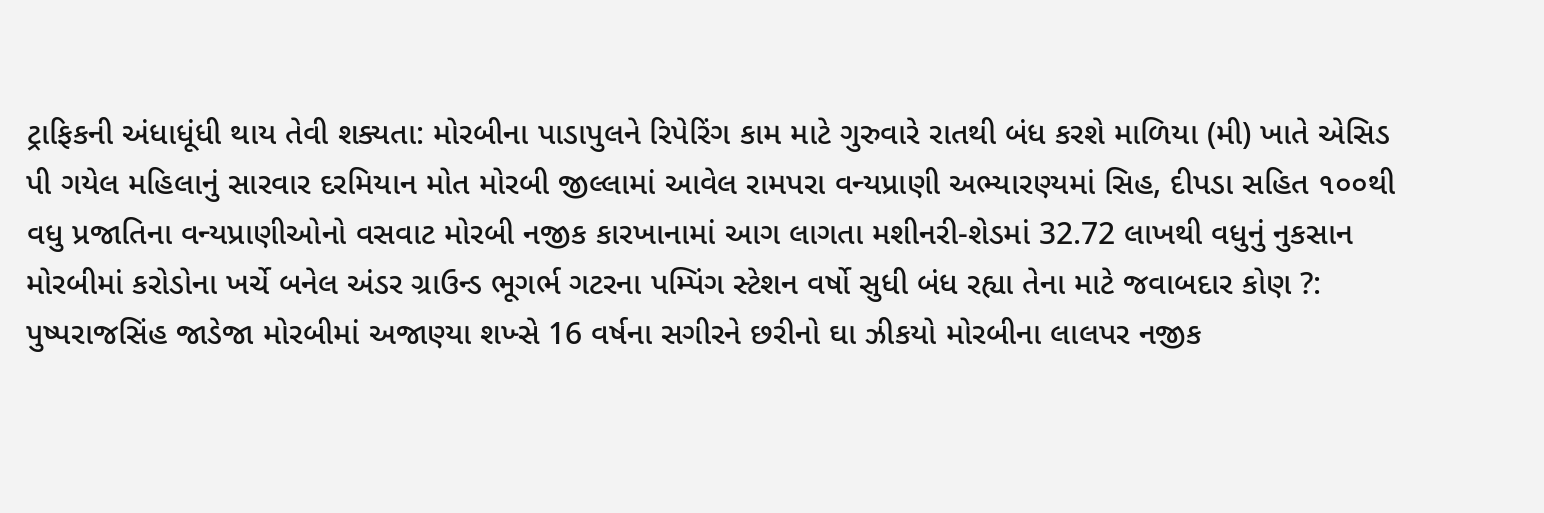ટ્રાફિકની અંધાધૂંધી થાય તેવી શક્યતા: મોરબીના પાડાપુલને રિપેરિંગ કામ માટે ગુરુવારે રાતથી બંધ કરશે માળિયા (મી) ખાતે એસિડ પી ગયેલ મહિલાનું સારવાર દરમિયાન મોત મોરબી જીલ્લામાં આવેલ રામપરા વન્યપ્રાણી અભ્યારણ્યમાં સિહ, દીપડા સહિત ૧૦૦થી વધુ પ્રજાતિના વન્યપ્રાણીઓનો વસવાટ મોરબી નજીક કારખાનામાં આગ લાગતા મશીનરી-શેડમાં 32.72 લાખથી વધુનું નુકસાન મોરબીમાં કરોડોના ખર્ચે બનેલ અંડર ગ્રાઉન્ડ ભૂગર્ભ ગટરના પમ્પિંગ સ્ટેશન વર્ષો સુધી બંધ રહ્યા તેના માટે જવાબદાર કોણ ?: પુષ્પરાજસિંહ જાડેજા મોરબીમાં અજાણ્યા શખ્સે 16 વર્ષના સગીરને છરીનો ઘા ઝીકયો મોરબીના લાલપર નજીક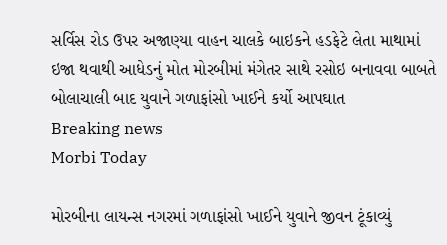સર્વિસ રોડ ઉપર અજાણ્યા વાહન ચાલકે બાઇકને હડફેટે લેતા માથામાં ઇજા થવાથી આધેડનું મોત મોરબીમાં મંગેતર સાથે રસોઇ બનાવવા બાબતે બોલાચાલી બાદ યુવાને ગળાફાંસો ખાઈને કર્યો આપઘાત
Breaking news
Morbi Today

મોરબીના લાયન્સ નગરમાં ગળાફાંસો ખાઈને યુવાને જીવન ટૂંકાવ્યું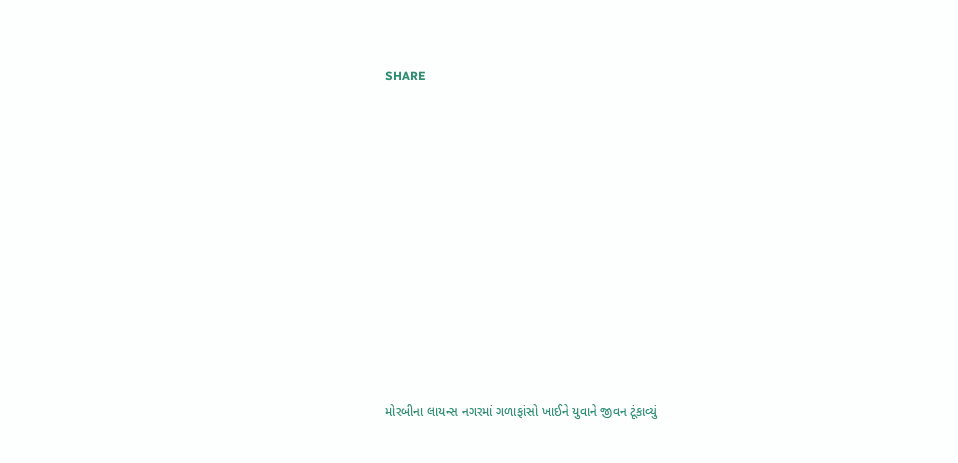SHARE













મોરબીના લાયન્સ નગરમાં ગળાફાંસો ખાઈને યુવાને જીવન ટૂંકાવ્યું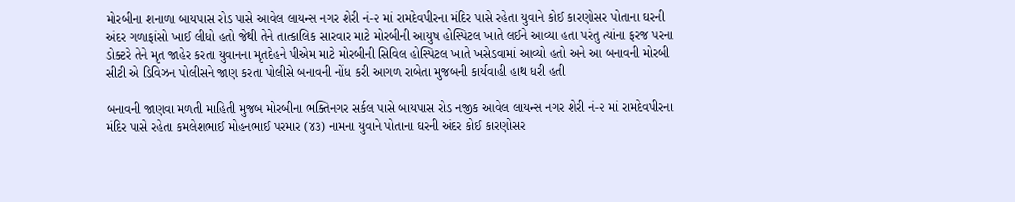મોરબીના શનાળા બાયપાસ રોડ પાસે આવેલ લાયન્સ નગર શેરી નં-૨ માં રામદેવપીરના મંદિર પાસે રહેતા યુવાને કોઈ કારણોસર પોતાના ઘરની અંદર ગળાફાંસો ખાઈ લીધો હતો જેથી તેને તાત્કાલિક સારવાર માટે મોરબીની આયુષ હોસ્પિટલ ખાતે લઈને આવ્યા હતા પરંતુ ત્યાંના ફરજ પરના ડોક્ટરે તેને મૃત જાહેર કરતા યુવાનના મૃતદેહને પીએમ માટે મોરબીની સિવિલ હોસ્પિટલ ખાતે ખસેડવામાં આવ્યો હતો અને આ બનાવની મોરબી સીટી એ ડિવિઝન પોલીસને જાણ કરતા પોલીસે બનાવની નોંધ કરી આગળ રાબેતા મુજબની કાર્યવાહી હાથ ધરી હતી

બનાવની જાણવા મળતી માહિતી મુજબ મોરબીના ભક્તિનગર સર્કલ પાસે બાયપાસ રોડ નજીક આવેલ લાયન્સ નગર શેરી નં-૨ માં રામદેવપીરના મંદિર પાસે રહેતા કમલેશભાઈ મોહનભાઈ પરમાર (૪૩) નામના યુવાને પોતાના ઘરની અંદર કોઈ કારણોસર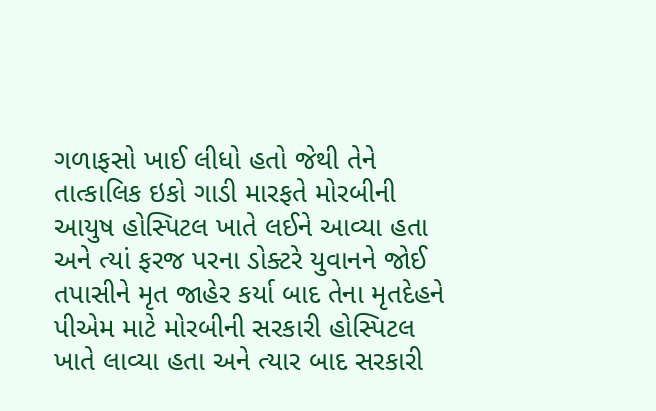ગળાફસો ખાઈ લીધો હતો જેથી તેને તાત્કાલિક ઇકો ગાડી મારફતે મોરબીની આયુષ હોસ્પિટલ ખાતે લઈને આવ્યા હતા અને ત્યાં ફરજ પરના ડોક્ટરે યુવાનને જોઈ તપાસીને મૃત જાહેર કર્યા બાદ તેના મૃતદેહને પીએમ માટે મોરબીની સરકારી હોસ્પિટલ ખાતે લાવ્યા હતા અને ત્યાર બાદ સરકારી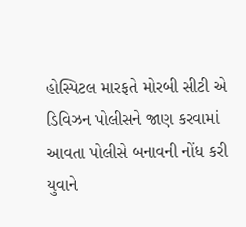હોસ્પિટલ મારફતે મોરબી સીટી એ ડિવિઝન પોલીસને જાણ કરવામાં આવતા પોલીસે બનાવની નોંધ કરી યુવાને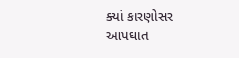ક્યાં કારણોસર આપઘાત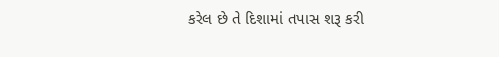કરેલ છે તે દિશામાં તપાસ શરૂ કરી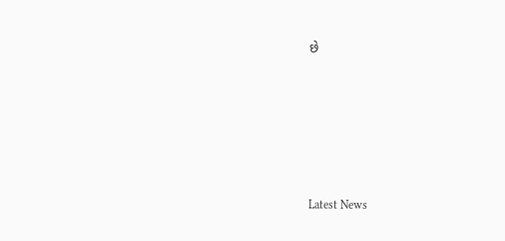છે






Latest News